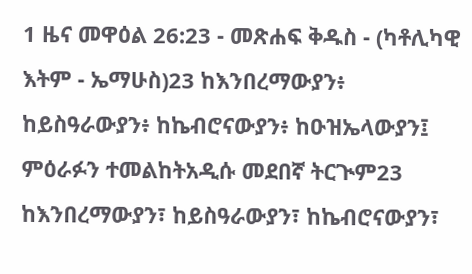1 ዜና መዋዕል 26:23 - መጽሐፍ ቅዱስ - (ካቶሊካዊ እትም - ኤማሁስ)23 ከእንበረማውያን፥ ከይስዓራውያን፥ ከኬብሮናውያን፥ ከዑዝኤላውያን፤ ምዕራፉን ተመልከትአዲሱ መደበኛ ትርጒም23 ከእንበረማውያን፣ ከይስዓራውያን፣ ከኬብሮናውያን፣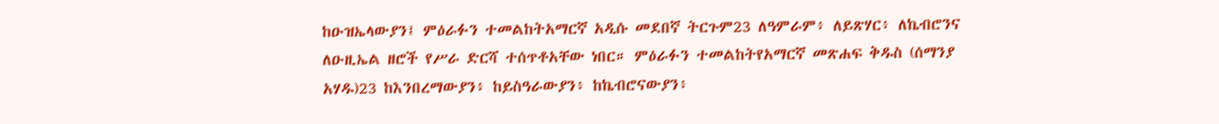ከዑዝኤላውያን፤ ምዕራፉን ተመልከትአማርኛ አዲሱ መደበኛ ትርጉም23 ለዓምራም፥ ለይጽሃር፥ ለኬብሮንና ለዑዚኤል ዘሮች የሥራ ድርሻ ተሰጥቶአቸው ነበር። ምዕራፉን ተመልከትየአማርኛ መጽሐፍ ቅዱስ (ሰማንያ አሃዱ)23 ከእንበረማውያን፥ ከይስዓራውያን፥ ከኬብሮናውያን፥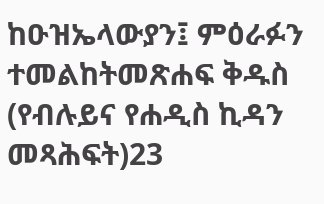ከዑዝኤላውያን፤ ምዕራፉን ተመልከትመጽሐፍ ቅዱስ (የብሉይና የሐዲስ ኪዳን መጻሕፍት)23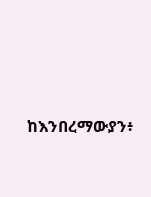ከእንበረማውያን፥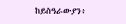ከይስዓራውያን፥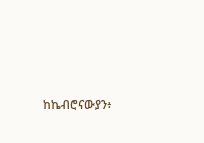ከኬብሮናውያን፥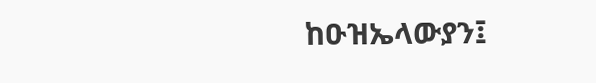ከዑዝኤላውያን፤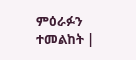ምዕራፉን ተመልከት |